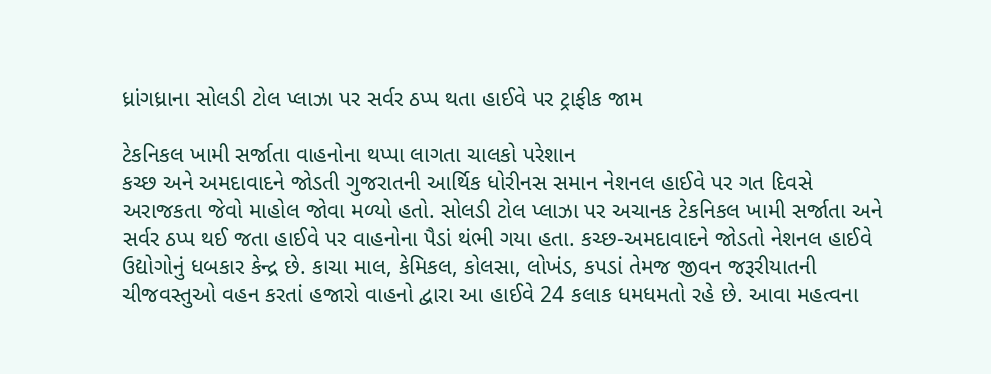ધ્રાંગધ્રાના સોલડી ટોલ પ્લાઝા પર સર્વર ઠપ્પ થતા હાઈવે પર ટ્રાફીક જામ

ટેકનિકલ ખામી સર્જાતા વાહનોના થપ્પા લાગતા ચાલકો પરેશાન
કચ્છ અને અમદાવાદને જોડતી ગુજરાતની આર્થિક ધોરીનસ સમાન નેશનલ હાઈવે પર ગત દિવસે અરાજકતા જેવો માહોલ જોવા મળ્યો હતો. સોલડી ટોલ પ્લાઝા પર અચાનક ટેકનિકલ ખામી સર્જાતા અને સર્વર ઠપ્પ થઈ જતા હાઈવે પર વાહનોના પૈડાં થંભી ગયા હતા. કચ્છ-અમદાવાદને જોડતો નેશનલ હાઈવે ઉદ્યોગોનું ધબકાર કેન્દ્ર છે. કાચા માલ, કેમિકલ, કોલસા, લોખંડ, કપડાં તેમજ જીવન જરૂરીયાતની ચીજવસ્તુઓ વહન કરતાં હજારો વાહનો દ્વારા આ હાઈવે 24 કલાક ધમધમતો રહે છે. આવા મહત્વના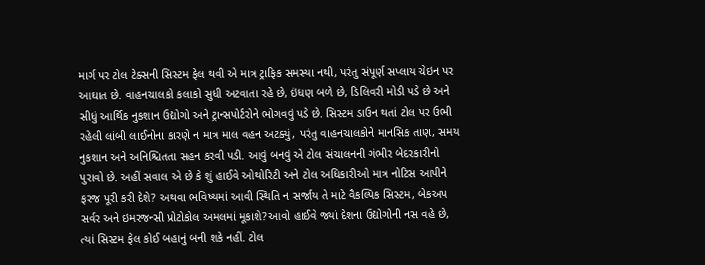માર્ગ પર ટોલ ટેક્સની સિસ્ટમ ફેલ થવી એ માત્ર ટ્રાફિક સમસ્યા નથી, પરંતુ સંપૂર્ણ સપ્લાય ચેઇન પર આઘાત છે. વાહનચાલકો કલાકો સુધી અટવાતા રહે છે, ઇંધણ બળે છે, ડિલિવરી મોડી પડે છે અને સીધું આર્થિક નુકશાન ઉદ્યોગો અને ટ્રાન્સપોર્ટરોને ભોગવવું પડે છે. સિસ્ટમ ડાઉન થતાં ટોલ પર ઉભી રહેલી લાંબી લાઈનોના કારણે ન માત્ર માલ વહન અટક્યું, પરંતુ વાહનચાલકોને માનસિક તાણ, સમય નુકશાન અને અનિશ્ચિતતા સહન કરવી પડી. આવું બનવું એ ટોલ સંચાલનની ગંભીર બેદરકારીનો પુરાવો છે. અહીં સવાલ એ છે કે શું હાઈવે ઓથોરિટી અને ટોલ અધિકારીઓ માત્ર નોટિસ આપીને ફરજ પૂરી કરી દેશે? અથવા ભવિષ્યમાં આવી સ્થિતિ ન સર્જાય તે માટે વૈકલ્પિક સિસ્ટમ, બેકઅપ સર્વર અને ઇમરજન્સી પ્રોટોકોલ અમલમાં મૂકાશે?આવો હાઈવે જ્યાં દેશના ઉદ્યોગોની નસ વહે છે, ત્યાં સિસ્ટમ ફેલ કોઈ બહાનું બની શકે નહીં. ટોલ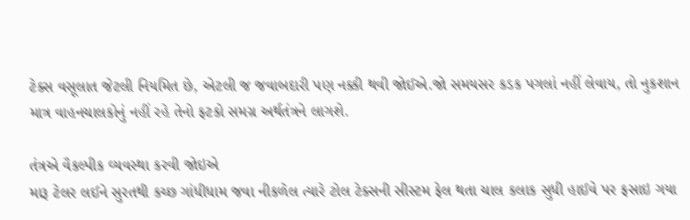ટેક્સ વસૂલાત જેટલી નિયમિત છે, એટલી જ જવાબદારી પણ નક્કી થવી જોઈએ.જો સમયસર કડક પગલાં નહીં લેવાય, તો નુકશાન માત્ર વાહનચાલકોનું નહીં રહે તેનો ફટકો સમગ્ર અર્થતંત્રને લાગશે.

તંત્રએ વૈકલ્પીક વ્યવસ્થા કરવી જોઇએ
મારૂ ટેલર લઈને સુરતથી કચ્છ ગાંધીધામ જવા નીકળેલ ત્યારે ટોલ ટેક્સની સીસ્ટમ ફેલ થતા ચાલ કલાક સુધી હાઈવે પર ફસાઇ ગયા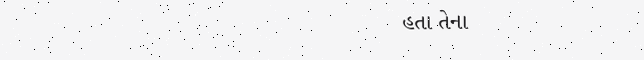હતા તેના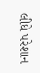લીધે પરેશાન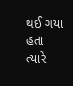થઈ ગયા હતા ત્યારે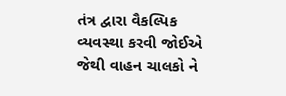તંત્ર દ્વારા વૈકલ્પિક વ્યવસ્થા કરવી જોઈએ જેથી વાહન ચાલકો ને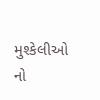મુશ્કેલીઓ નો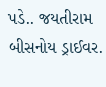પડે.. જયતીરામ બીસનોય ડ્રાઈવર.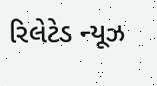રિલેટેડ ન્યૂઝ